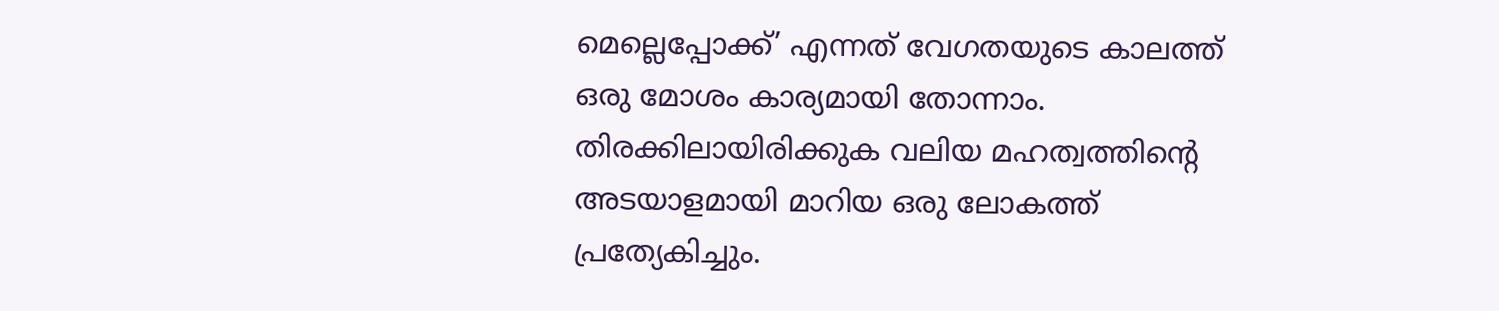മെല്ലെപ്പോക്ക്’ എന്നത് വേഗതയുടെ കാലത്ത് ഒരു മോശം കാര്യമായി തോന്നാം. തിരക്കിലായിരിക്കുക വലിയ മഹത്വത്തിന്റെ അടയാളമായി മാറിയ ഒരു ലോകത്ത് പ്രത്യേകിച്ചും.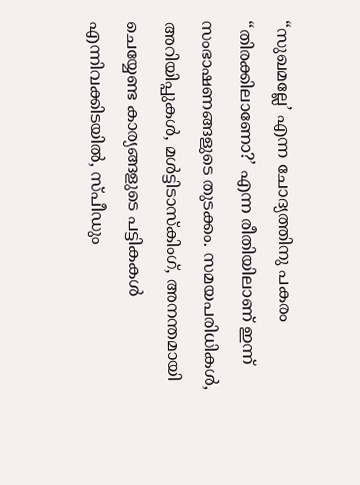“സുഖമല്ലേ’ എന്ന ചോദ്യത്തിനു പകരം “തിരക്കിലാണോ?’ എന്ന രീതിയിലാണ് ഇന്ന് സംഭാഷണങ്ങളുടെ തുടക്കം. സമയപരിധികൾ, അറിയിപ്പുകൾ, മൾട്ടിടാസ്കിംഗ്, അനന്തമായി ചെയ്യേണ്ട കാര്യങ്ങളുടെ പട്ടികകൾ എന്നിവക്കിടയിൽ, സ്പീഡും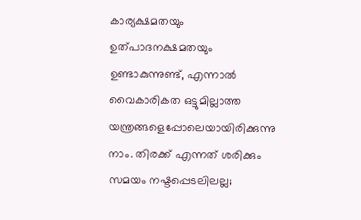കാര്യക്ഷമതയും ഉത്പാദനക്ഷമതയും ഉണ്ടാകുന്നുണ്ട്, എന്നാൽ വൈകാരികത ഒട്ടുമില്ലാത്ത യന്ത്രങ്ങളെപ്പോലെയായിരിക്കുന്നു നാം. തിരക്ക് എന്നത് ശരിക്കും സമയം നഷ്ടപ്പെടലിലല്ല;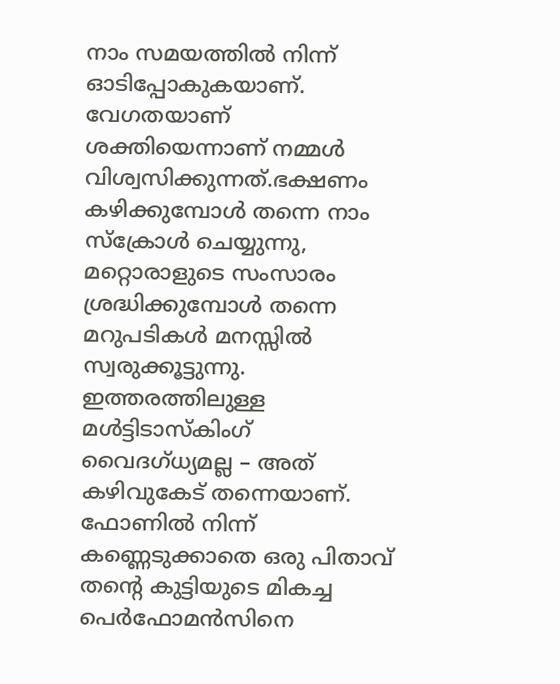നാം സമയത്തിൽ നിന്ന് ഓടിപ്പോകുകയാണ്. വേഗതയാണ് ശക്തിയെന്നാണ് നമ്മൾ വിശ്വസിക്കുന്നത്.ഭക്ഷണം കഴിക്കുമ്പോൾ തന്നെ നാം സ്ക്രോൾ ചെയ്യുന്നു, മറ്റൊരാളുടെ സംസാരം ശ്രദ്ധിക്കുമ്പോൾ തന്നെ മറുപടികൾ മനസ്സിൽ സ്വരുക്കൂട്ടുന്നു. ഇത്തരത്തിലുള്ള മൾട്ടിടാസ്കിംഗ് വൈദഗ്ധ്യമല്ല – അത് കഴിവുകേട് തന്നെയാണ്. ഫോണിൽ നിന്ന് കണ്ണെടുക്കാതെ ഒരു പിതാവ് തന്റെ കുട്ടിയുടെ മികച്ച പെർഫോമൻസിനെ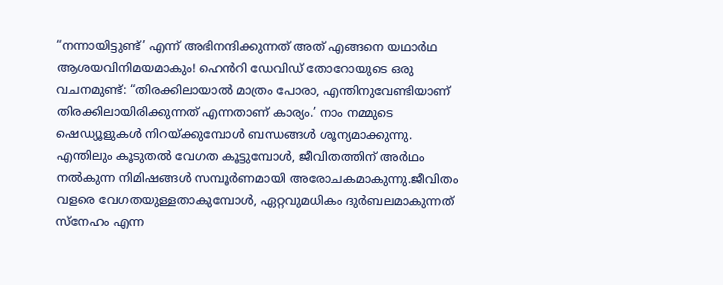“നന്നായിട്ടുണ്ട്’ എന്ന് അഭിനന്ദിക്കുന്നത് അത് എങ്ങനെ യഥാർഥ ആശയവിനിമയമാകും! ഹെൻറി ഡേവിഡ് തോറോയുടെ ഒരു വചനമുണ്ട്: “തിരക്കിലായാൽ മാത്രം പോരാ, എന്തിനുവേണ്ടിയാണ് തിരക്കിലായിരിക്കുന്നത് എന്നതാണ് കാര്യം.’ നാം നമ്മുടെ ഷെഡ്യൂളുകൾ നിറയ്ക്കുമ്പോൾ ബന്ധങ്ങൾ ശൂന്യമാക്കുന്നു. എന്തിലും കൂടുതൽ വേഗത കൂട്ടുമ്പോൾ, ജീവിതത്തിന് അർഥം നൽകുന്ന നിമിഷങ്ങൾ സമ്പൂർണമായി അരോചകമാകുന്നു.ജീവിതം വളരെ വേഗതയുള്ളതാകുമ്പോൾ, ഏറ്റവുമധികം ദുർബലമാകുന്നത് സ്നേഹം എന്ന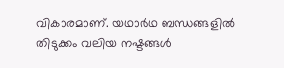വികാരമാണ്. യഥാർഥ ബന്ധങ്ങളിൽ തിടുക്കം വലിയ നഷ്ടങ്ങൾ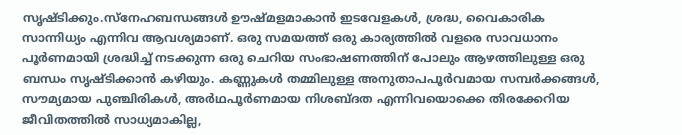സൃഷ്ടിക്കും.സ്നേഹബന്ധങ്ങൾ ഊഷ്മളമാകാൻ ഇടവേളകൾ, ശ്രദ്ധ, വൈകാരിക സാന്നിധ്യം എന്നിവ ആവശ്യമാണ്. ഒരു സമയത്ത് ഒരു കാര്യത്തിൽ വളരെ സാവധാനം പൂർണമായി ശ്രദ്ധിച്ച് നടക്കുന്ന ഒരു ചെറിയ സംഭാഷണത്തിന് പോലും ആഴത്തിലുള്ള ഒരു ബന്ധം സൃഷ്ടിക്കാൻ കഴിയും. കണ്ണുകൾ തമ്മിലുള്ള അനുതാപപൂർവമായ സമ്പർക്കങ്ങൾ, സൗമ്യമായ പുഞ്ചിരികൾ, അർഥപൂർണമായ നിശബ്ദത എന്നിവയൊക്കെ തിരക്കേറിയ ജീവിതത്തിൽ സാധ്യമാകില്ല,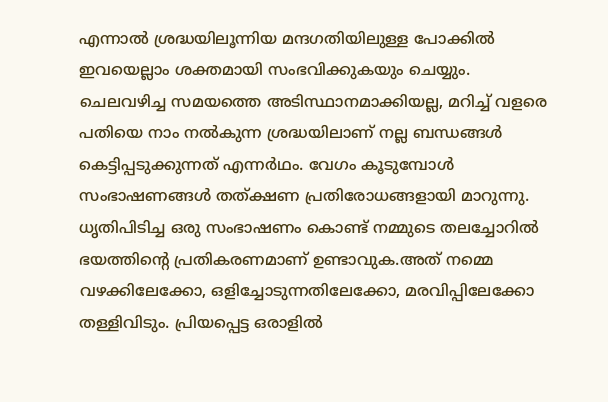എന്നാൽ ശ്രദ്ധയിലൂന്നിയ മന്ദഗതിയിലുള്ള പോക്കിൽ ഇവയെല്ലാം ശക്തമായി സംഭവിക്കുകയും ചെയ്യും. ചെലവഴിച്ച സമയത്തെ അടിസ്ഥാനമാക്കിയല്ല, മറിച്ച് വളരെ പതിയെ നാം നൽകുന്ന ശ്രദ്ധയിലാണ് നല്ല ബന്ധങ്ങൾ കെട്ടിപ്പടുക്കുന്നത് എന്നർഥം. വേഗം കൂടുമ്പോൾ സംഭാഷണങ്ങൾ തത്ക്ഷണ പ്രതിരോധങ്ങളായി മാറുന്നു. ധൃതിപിടിച്ച ഒരു സംഭാഷണം കൊണ്ട് നമ്മുടെ തലച്ചോറിൽ ഭയത്തിന്റെ പ്രതികരണമാണ് ഉണ്ടാവുക.അത് നമ്മെ വഴക്കിലേക്കോ, ഒളിച്ചോടുന്നതിലേക്കോ, മരവിപ്പിലേക്കോ തള്ളിവിടും. പ്രിയപ്പെട്ട ഒരാളിൽ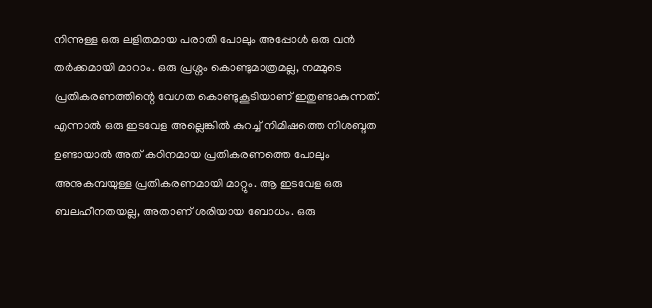നിന്നുള്ള ഒരു ലളിതമായ പരാതി പോലും അപ്പോൾ ഒരു വൻ തർക്കമായി മാറാം. ഒരു പ്രശ്നം കൊണ്ടുമാത്രമല്ല, നമ്മുടെ പ്രതികരണത്തിന്റെ വേഗത കൊണ്ടുകൂടിയാണ് ഇതുണ്ടാകുന്നത്. എന്നാൽ ഒരു ഇടവേള അല്ലെങ്കിൽ കുറച്ച് നിമിഷത്തെ നിശബ്ദത ഉണ്ടായാൽ അത് കഠിനമായ പ്രതികരണത്തെ പോലും അനുകമ്പയുള്ള പ്രതികരണമായി മാറ്റും. ആ ഇടവേള ഒരു ബലഹീനതയല്ല, അതാണ് ശരിയായ ബോധം. ഒരു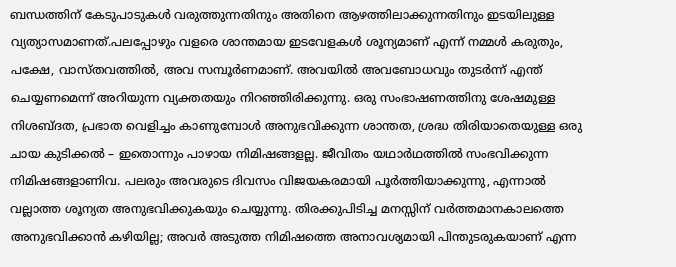ബന്ധത്തിന് കേടുപാടുകൾ വരുത്തുന്നതിനും അതിനെ ആഴത്തിലാക്കുന്നതിനും ഇടയിലുള്ള വ്യത്യാസമാണത്.പലപ്പോഴും വളരെ ശാന്തമായ ഇടവേളകൾ ശൂന്യമാണ് എന്ന് നമ്മൾ കരുതും, പക്ഷേ, വാസ്തവത്തിൽ, അവ സമ്പൂർണമാണ്. അവയിൽ അവബോധവും തുടർന്ന് എന്ത് ചെയ്യണമെന്ന് അറിയുന്ന വ്യക്തതയും നിറഞ്ഞിരിക്കുന്നു. ഒരു സംഭാഷണത്തിനു ശേഷമുള്ള നിശബ്ദത, പ്രഭാത വെളിച്ചം കാണുമ്പോൾ അനുഭവിക്കുന്ന ശാന്തത, ശ്രദ്ധ തിരിയാതെയുള്ള ഒരു ചായ കുടിക്കൽ – ഇതൊന്നും പാഴായ നിമിഷങ്ങളല്ല. ജീവിതം യഥാർഥത്തിൽ സംഭവിക്കുന്ന നിമിഷങ്ങളാണിവ. പലരും അവരുടെ ദിവസം വിജയകരമായി പൂർത്തിയാക്കുന്നു, എന്നാൽ വല്ലാത്ത ശൂന്യത അനുഭവിക്കുകയും ചെയ്യുന്നു. തിരക്കുപിടിച്ച മനസ്സിന് വർത്തമാനകാലത്തെ അനുഭവിക്കാൻ കഴിയില്ല; അവർ അടുത്ത നിമിഷത്തെ അനാവശ്യമായി പിന്തുടരുകയാണ് എന്ന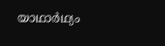യാഥാർഥ്യം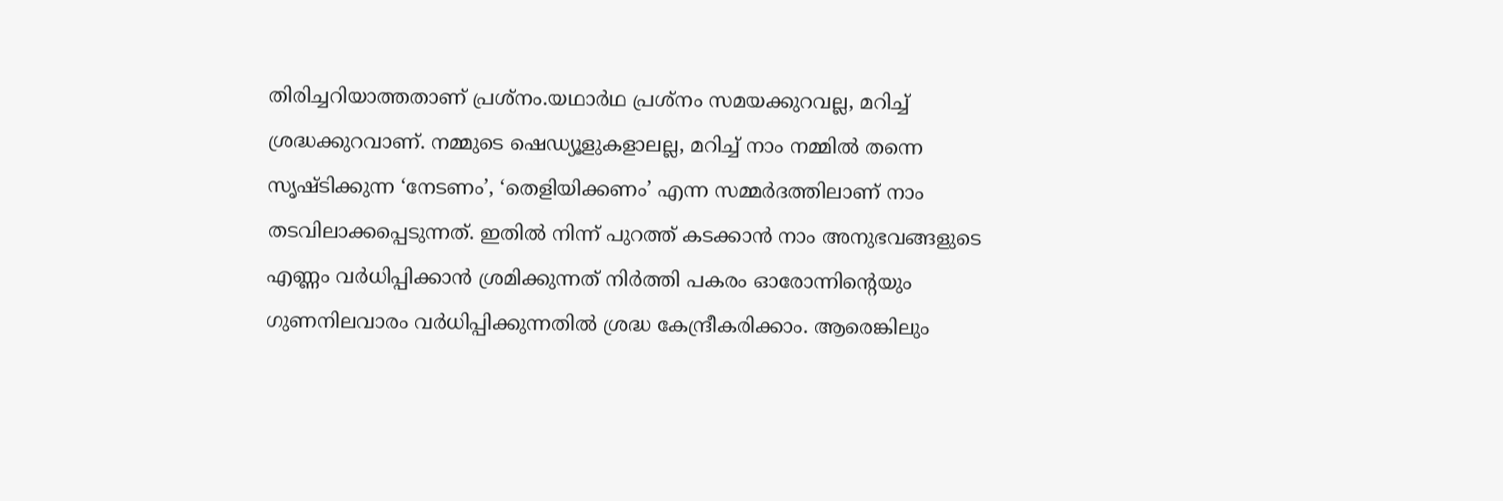തിരിച്ചറിയാത്തതാണ് പ്രശ്നം.യഥാർഥ പ്രശ്നം സമയക്കുറവല്ല, മറിച്ച് ശ്രദ്ധക്കുറവാണ്. നമ്മുടെ ഷെഡ്യൂളുകളാലല്ല, മറിച്ച് നാം നമ്മിൽ തന്നെ സൃഷ്ടിക്കുന്ന ‘നേടണം’, ‘തെളിയിക്കണം’ എന്ന സമ്മർദത്തിലാണ് നാം തടവിലാക്കപ്പെടുന്നത്. ഇതിൽ നിന്ന് പുറത്ത് കടക്കാൻ നാം അനുഭവങ്ങളുടെ എണ്ണം വർധിപ്പിക്കാൻ ശ്രമിക്കുന്നത് നിർത്തി പകരം ഓരോന്നിന്റെയും ഗുണനിലവാരം വർധിപ്പിക്കുന്നതിൽ ശ്രദ്ധ കേന്ദ്രീകരിക്കാം. ആരെങ്കിലും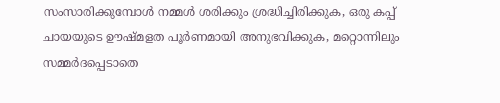സംസാരിക്കുമ്പോൾ നമ്മൾ ശരിക്കും ശ്രദ്ധിച്ചിരിക്കുക, ഒരു കപ്പ് ചായയുടെ ഊഷ്മളത പൂർണമായി അനുഭവിക്കുക, മറ്റൊന്നിലും സമ്മർദപ്പെടാതെ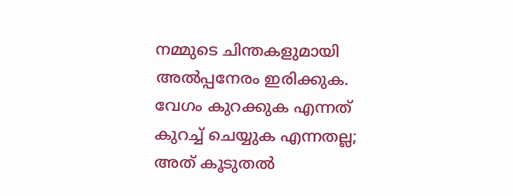നമ്മുടെ ചിന്തകളുമായി അൽപ്പനേരം ഇരിക്കുക. വേഗം കുറക്കുക എന്നത് കുറച്ച് ചെയ്യുക എന്നതല്ല; അത് കൂടുതൽ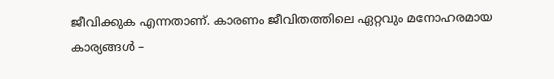ജീവിക്കുക എന്നതാണ്. കാരണം ജീവിതത്തിലെ ഏറ്റവും മനോഹരമായ കാര്യങ്ങൾ –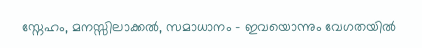സ്നേഹം, മനസ്സിലാക്കൽ, സമാധാനം – ഇവയൊന്നും വേഗതയിൽ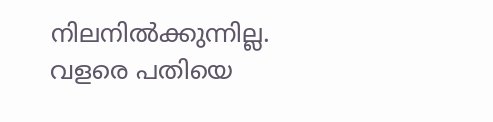നിലനിൽക്കുന്നില്ല. വളരെ പതിയെ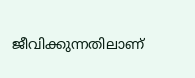ജീവിക്കുന്നതിലാണ്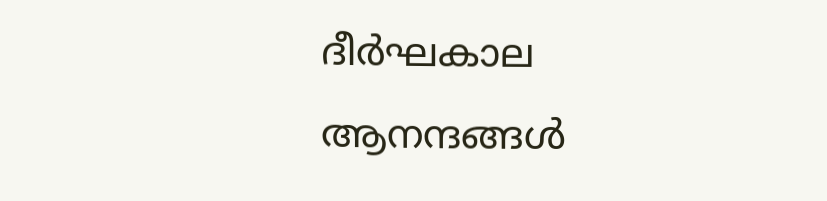ദീർഘകാല ആനന്ദങ്ങൾ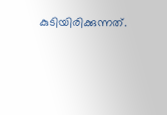കുടിയിരിക്കുന്നത്.